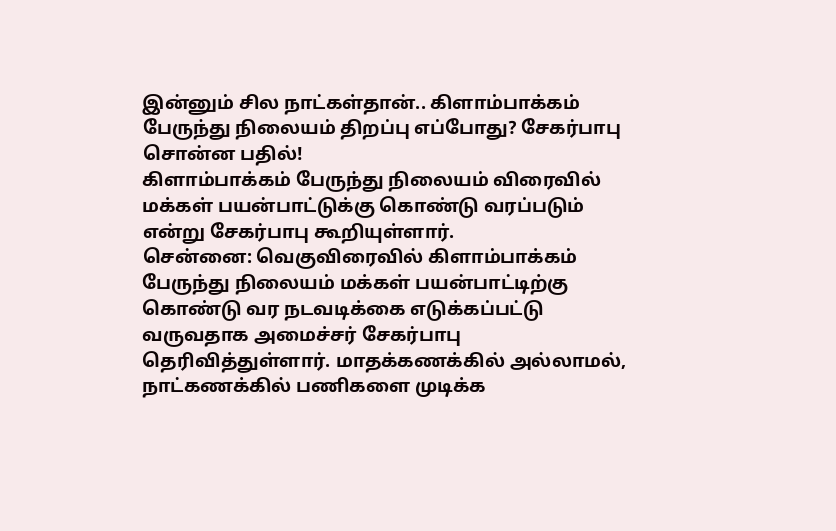இன்னும் சில நாட்கள்தான்.. கிளாம்பாக்கம் பேருந்து நிலையம் திறப்பு எப்போது? சேகர்பாபு சொன்ன பதில்!
கிளாம்பாக்கம் பேருந்து நிலையம் விரைவில் மக்கள் பயன்பாட்டுக்கு கொண்டு வரப்படும் என்று சேகர்பாபு கூறியுள்ளார்.
சென்னை: வெகுவிரைவில் கிளாம்பாக்கம் பேருந்து நிலையம் மக்கள் பயன்பாட்டிற்கு கொண்டு வர நடவடிக்கை எடுக்கப்பட்டு வருவதாக அமைச்சர் சேகர்பாபு தெரிவித்துள்ளார். மாதக்கணக்கில் அல்லாமல், நாட்கணக்கில் பணிகளை முடிக்க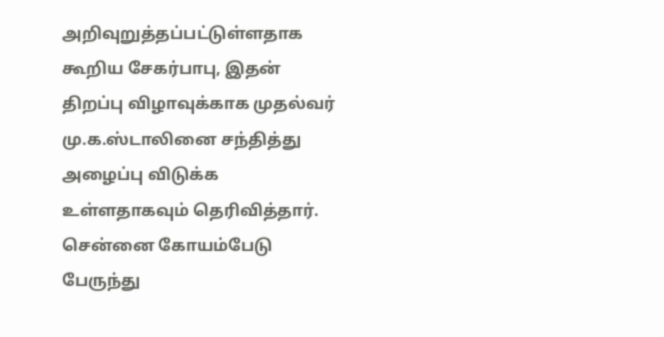அறிவுறுத்தப்பட்டுள்ளதாக கூறிய சேகர்பாபு, இதன் திறப்பு விழாவுக்காக முதல்வர் மு.க.ஸ்டாலினை சந்தித்து அழைப்பு விடுக்க உள்ளதாகவும் தெரிவித்தார்.
சென்னை கோயம்பேடு பேருந்து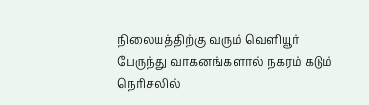நிலையத்திற்கு வரும் வெளியூர் பேருந்து வாகனங்களால் நகரம் கடும் நெரிசலில்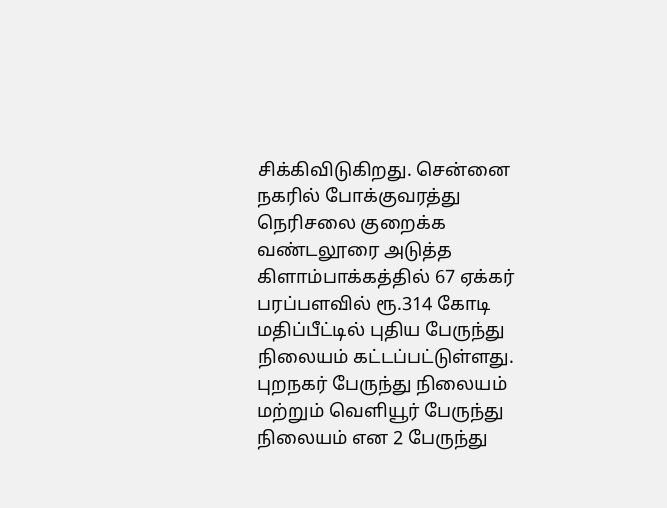சிக்கிவிடுகிறது. சென்னை நகரில் போக்குவரத்து நெரிசலை குறைக்க வண்டலூரை அடுத்த கிளாம்பாக்கத்தில் 67 ஏக்கர் பரப்பளவில் ரூ.314 கோடி மதிப்பீட்டில் புதிய பேருந்து நிலையம் கட்டப்பட்டுள்ளது.
புறநகர் பேருந்து நிலையம் மற்றும் வெளியூர் பேருந்து நிலையம் என 2 பேருந்து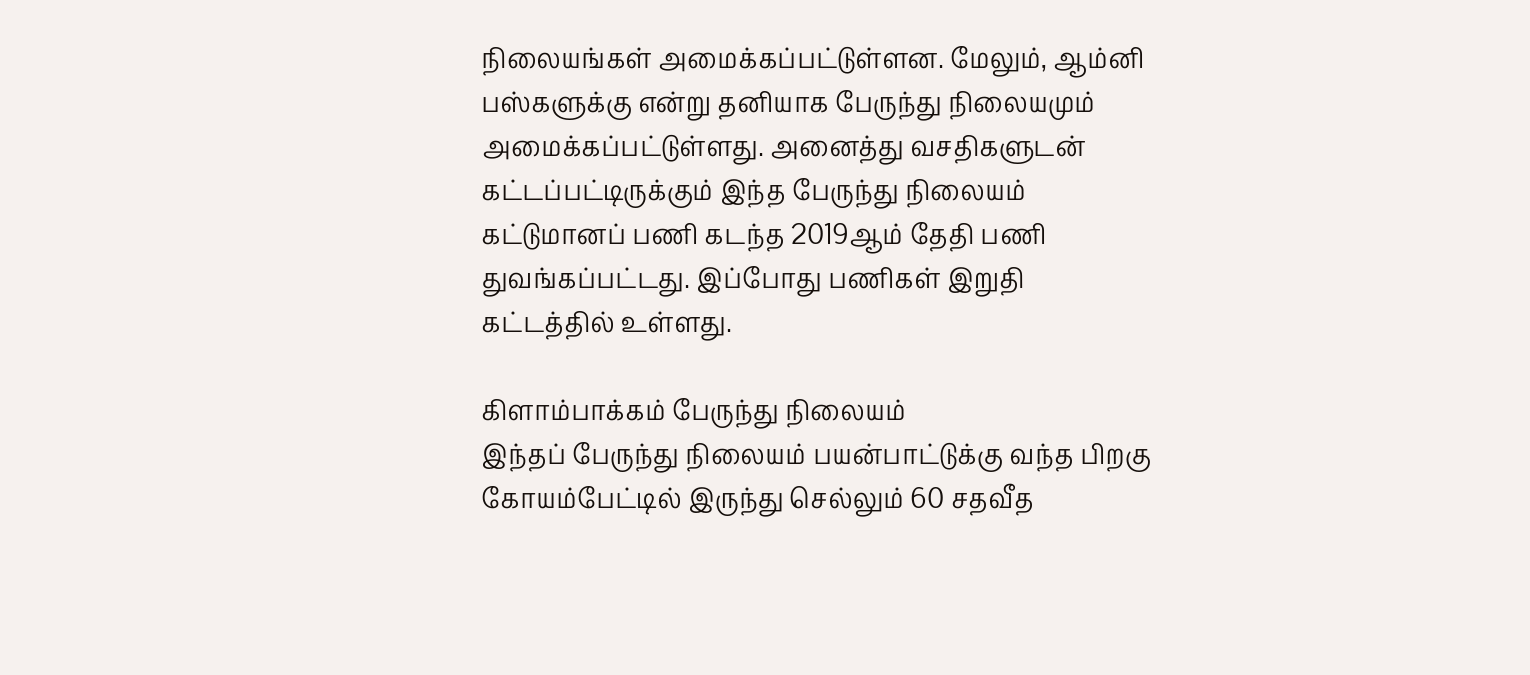நிலையங்கள் அமைக்கப்பட்டுள்ளன. மேலும், ஆம்னி பஸ்களுக்கு என்று தனியாக பேருந்து நிலையமும் அமைக்கப்பட்டுள்ளது. அனைத்து வசதிகளுடன் கட்டப்பட்டிருக்கும் இந்த பேருந்து நிலையம் கட்டுமானப் பணி கடந்த 2019ஆம் தேதி பணி துவங்கப்பட்டது. இப்போது பணிகள் இறுதி கட்டத்தில் உள்ளது.

கிளாம்பாக்கம் பேருந்து நிலையம்
இந்தப் பேருந்து நிலையம் பயன்பாட்டுக்கு வந்த பிறகு கோயம்பேட்டில் இருந்து செல்லும் 60 சதவீத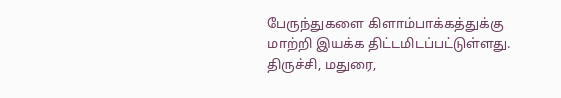பேருந்துகளை கிளாம்பாக்கத்துக்கு மாற்றி இயக்க திட்டமிடப்பட்டுள்ளது. திருச்சி, மதுரை,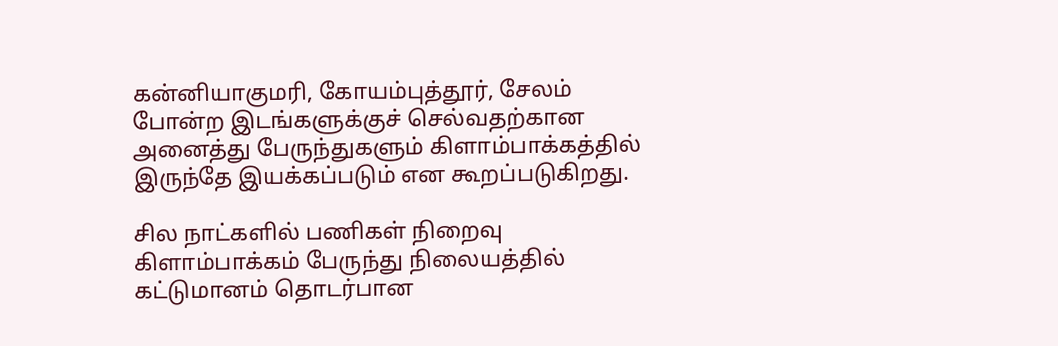கன்னியாகுமரி, கோயம்புத்தூர், சேலம் போன்ற இடங்களுக்குச் செல்வதற்கான அனைத்து பேருந்துகளும் கிளாம்பாக்கத்தில் இருந்தே இயக்கப்படும் என கூறப்படுகிறது.

சில நாட்களில் பணிகள் நிறைவு
கிளாம்பாக்கம் பேருந்து நிலையத்தில் கட்டுமானம் தொடர்பான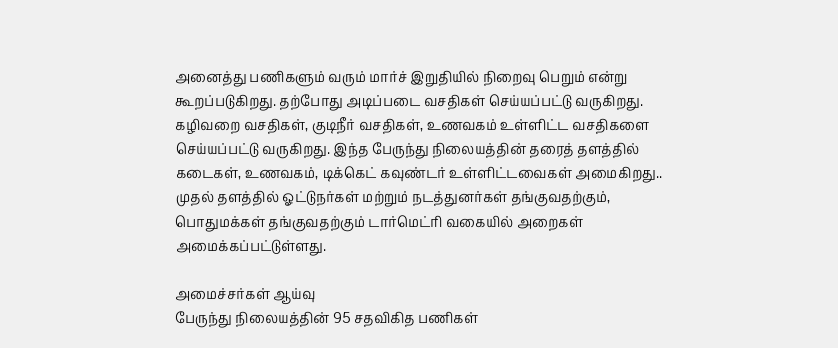அனைத்து பணிகளும் வரும் மார்ச் இறுதியில் நிறைவு பெறும் என்று கூறப்படுகிறது. தற்போது அடிப்படை வசதிகள் செய்யப்பட்டு வருகிறது. கழிவறை வசதிகள், குடிநீர் வசதிகள், உணவகம் உள்ளிட்ட வசதிகளை செய்யப்பட்டு வருகிறது. இந்த பேருந்து நிலையத்தின் தரைத் தளத்தில் கடைகள், உணவகம், டிக்கெட் கவுண்டர் உள்ளிட்டவைகள் அமைகிறது.. முதல் தளத்தில் ஓட்டுநர்கள் மற்றும் நடத்துனர்கள் தங்குவதற்கும், பொதுமக்கள் தங்குவதற்கும் டார்மெட்ரி வகையில் அறைகள் அமைக்கப்பட்டுள்ளது.

அமைச்சர்கள் ஆய்வு
பேருந்து நிலையத்தின் 95 சதவிகித பணிகள்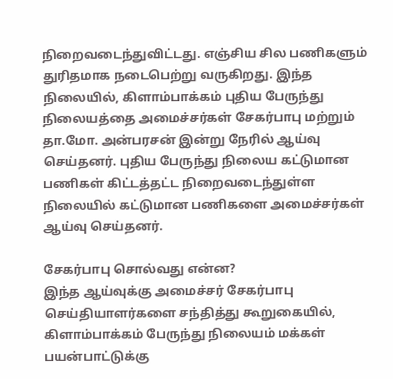நிறைவடைந்துவிட்டது. எஞ்சிய சில பணிகளும் துரிதமாக நடைபெற்று வருகிறது. இந்த நிலையில், கிளாம்பாக்கம் புதிய பேருந்து நிலையத்தை அமைச்சர்கள் சேகர்பாபு மற்றும் தா.மோ. அன்பரசன் இன்று நேரில் ஆய்வு செய்தனர். புதிய பேருந்து நிலைய கட்டுமான பணிகள் கிட்டத்தட்ட நிறைவடைந்துள்ள நிலையில் கட்டுமான பணிகளை அமைச்சர்கள் ஆய்வு செய்தனர்.

சேகர்பாபு சொல்வது என்ன?
இந்த ஆய்வுக்கு அமைச்சர் சேகர்பாபு செய்தியாளர்களை சந்தித்து கூறுகையில், கிளாம்பாக்கம் பேருந்து நிலையம் மக்கள் பயன்பாட்டுக்கு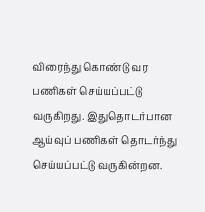விரைந்து கொண்டு வர பணிகள் செய்யப்பட்டு வருகிறது. இதுதொடர்பான ஆய்வுப் பணிகள் தொடர்ந்து செய்யப்பட்டு வருகின்றன.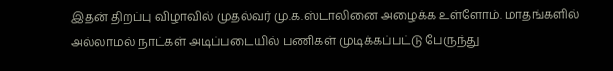இதன் திறப்பு விழாவில் முதல்வர் மு.க.ஸ்டாலினை அழைக்க உள்ளோம். மாதங்களில் அல்லாமல் நாட்கள் அடிப்படையில் பணிகள் முடிக்கப்பட்டு பேருந்து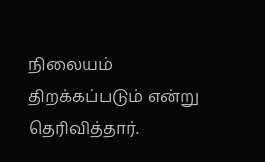நிலையம் திறக்கப்படும் என்று தெரிவித்தார்.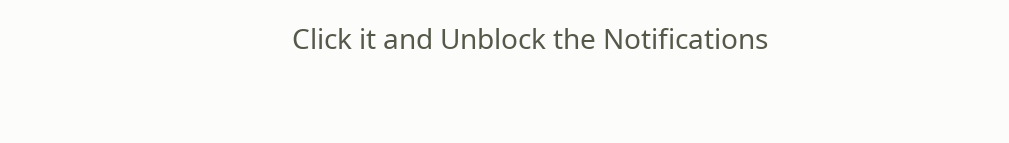Click it and Unblock the Notifications